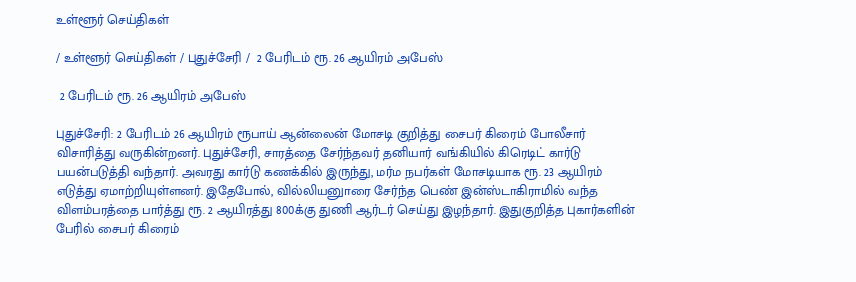உள்ளூர் செய்திகள்

/ உள்ளூர் செய்திகள் / புதுச்சேரி /  2 பேரிடம் ரூ. 26 ஆயிரம் அபேஸ்

 2 பேரிடம் ரூ. 26 ஆயிரம் அபேஸ்

புதுச்சேரி: 2 பேரிடம் 26 ஆயிரம் ரூபாய் ஆன்லைன் மோசடி குறித்து சைபர் கிரைம் போலீசார் விசாரித்து வருகின்றனர். புதுச்சேரி, சாரத்தை சேர்ந்தவர் தனியார் வங்கியில் கிரெடிட் கார்டு பயன்படுத்தி வந்தார். அவரது கார்டு கணக்கில் இருந்து, மர்ம நபர்கள் மோசடியாக ரூ. 23 ஆயிரம் எடுத்து ஏமாற்றியுள்ளனர். இதேபோல், வில்லியனுாரை சேர்ந்த பெண் இன்ஸ்டாகிராமில் வந்த விளம்பரத்தை பார்த்து ரூ. 2 ஆயிரத்து 800க்கு துணி ஆர்டர் செய்து இழந்தார். இதுகுறித்த புகார்களின் பேரில் சைபர் கிரைம்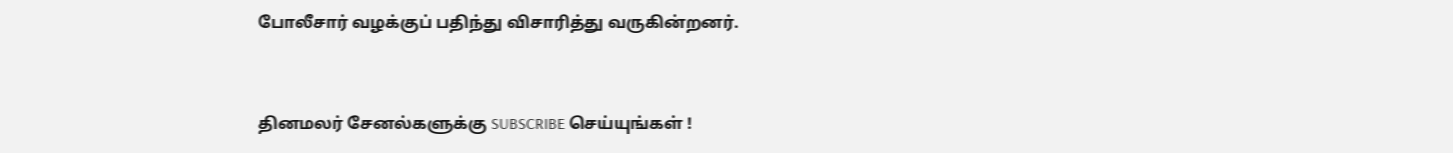போலீசார் வழக்குப் பதிந்து விசாரித்து வருகின்றனர்.


தினமலர் சேனல்களுக்கு SUBSCRIBE செய்யுங்கள் !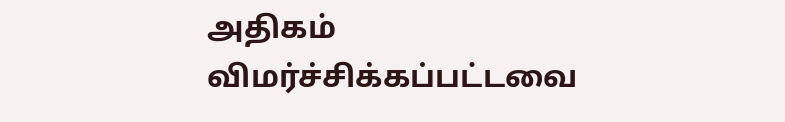அதிகம் விமர்ச்சிக்கப்பட்டவை